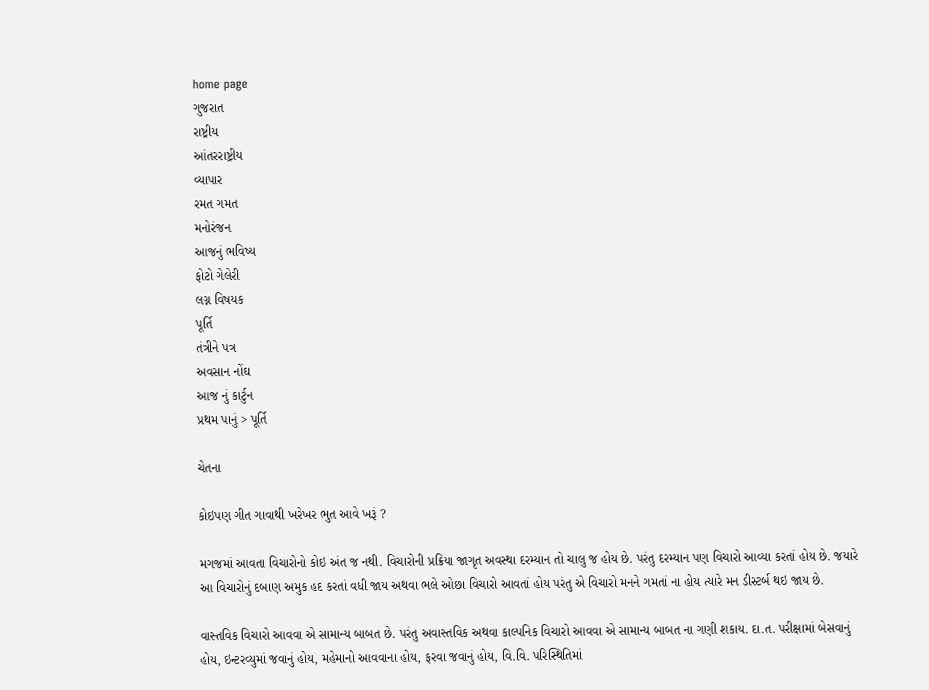home page
ગુજરાત
રાષ્ટ્રીય
આંતરરાષ્ટ્રીય
વ્યાપાર
રમત ગમત
મનોરંજન
આજનું ભવિષ્ય
ફોટો ગેલેરી
લગ્ન વિષયક
પૂર્તિ
તંત્રીને પત્ર
અવસાન નોંઘ
આજ નું કાર્ટુન
પ્રથમ પાનું > પૂર્તિ

ચેતના

કોઇપણ ગીત ગાવાથી ખરેખર ભુત આવે ખરૂં ?

મગજમાં આવતા વિચારોનો કોઇ અંત જ નથી. વિચારોની પ્રક્રિયા જાગૃત અવસ્થા દરમ્યાન તો ચાલુ જ હોય છે. પરંતુ દરમ્યાન પણ વિચારો આવ્યા કરતાં હોય છે. જયારે આ વિચારોનું દબાણ અમુક હદ કરતાં વધી જાય અથવા ભલે ઓછા વિચારો આવતાં હોય પરંતુ એ વિચારો મનને ગમતાં ના હોય ત્યારે મન ડીસ્ટર્બ થઇ જાય છે.

વાસ્તવિક વિચારો આવવા એ સામાન્ય બાબત છે. પરંતુ અવાસ્તવિક અથવા કાલ્પનિક વિચારો આવવા એ સામાન્ય બાબત ના ગણી શકાય. દા.ત. પરીક્ષામાં બેસવાનું હોય, ઇન્ટરવ્યુમાં જવાનું હોય, મહેમાનો આવવાના હોય, ફરવા જવાનું હોય, વિ.વિ. પરિસ્થિતિમાં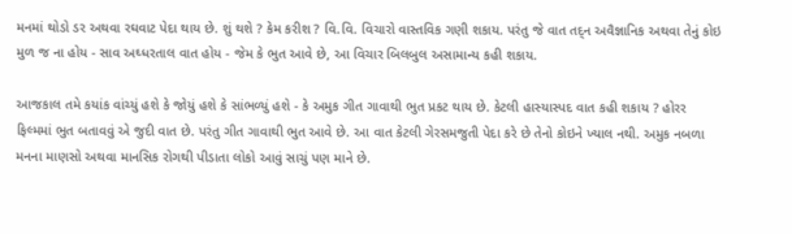મનમાં થોડો ડર અથવા રઘવાટ પેદા થાય છે. શું થશે ? કેમ કરીશ ? વિ.વિ. વિચારો વાસ્તવિક ગણી શકાય. પરંતુ જે વાત તદ્‌ન અવૈજ્ઞાનિક અથવા તેનું કોઇ મુળ જ ના હોય - સાવ અઘ્ધરતાલ વાત હોય - જેમ કે ભુત આવે છે, આ વિચાર બિલબુલ અસામાન્ય કહી શકાય.

આજકાલ તમે કયાંક વાંચ્યું હશે કે જોયું હશે કે સાંભળ્યું હશે - કે અમુક ગીત ગાવાથી ભુત પ્રકટ થાય છે. કેટલી હાસ્યાસ્પદ વાત કહી શકાય ? હોરર ફિલ્મમાં ભુત બતાવવું એ જુદી વાત છે. પરંતુ ગીત ગાવાથી ભુત આવે છે. આ વાત કેટલી ગેરસમજુતી પેદા કરે છે તેનો કોઇને ખ્યાલ નથી. અમુક નબળા મનના માણસો અથવા માનસિક રોગથી પીડાતા લોકો આવું સાચું પણ માને છે.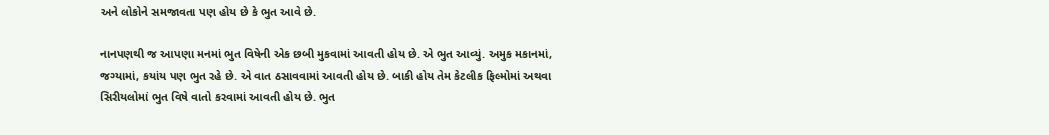અને લોકોને સમજાવતા પણ હોય છે કે ભુત આવે છે.

નાનપણથી જ આપણા મનમાં ભુત વિષેની એક છબી મુકવામાં આવતી હોય છે. એ ભુત આવ્યું. અમુક મકાનમાં, જગ્યામાં, કયાંય પણ ભુત રહે છે. એ વાત ઠસાવવામાં આવતી હોય છે. બાકી હોય તેમ કેટલીક ફિલ્મોમાં અથવા સિરીયલોમાં ભુત વિષે વાતો કરવામાં આવતી હોય છે. ભુત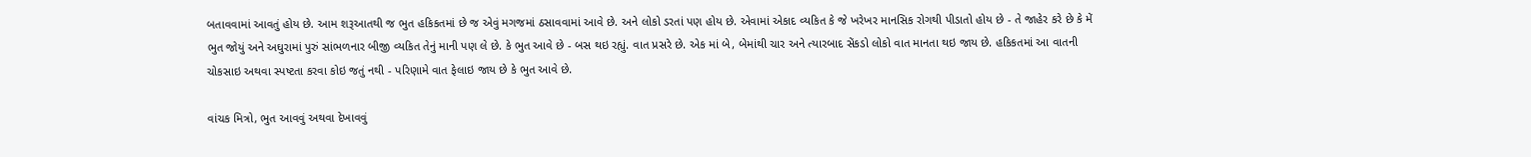બતાવવામાં આવતું હોય છે. આમ શરૂઆતથી જ ભુત હકિકતમાં છે જ એવું મગજમાં ઠસાવવામાં આવે છે. અને લોકો ડરતાં પણ હોય છે. એવામાં એકાદ વ્યકિત કે જે ખરેખર માનસિક રોગથી પીડાતો હોય છે - તે જાહેર કરે છે કે મેં ભુત જોયું અને અઘુરામાં પુરું સાંભળનાર બીજી વ્યકિત તેનું માની પણ લે છે. કે ભુત આવે છે - બસ થઇ રહ્યું. વાત પ્રસરે છે. એક માં બે, બેમાંથી ચાર અને ત્યારબાદ સેંકડો લોકો વાત માનતા થઇ જાય છે. હકિકતમાં આ વાતની ચોકસાઇ અથવા સ્પષ્ટતા કરવા કોઇ જતું નથી - પરિણામે વાત ફેલાઇ જાય છે કે ભુત આવે છે.

વાંચક મિત્રો, ભુત આવવું અથવા દેખાવવું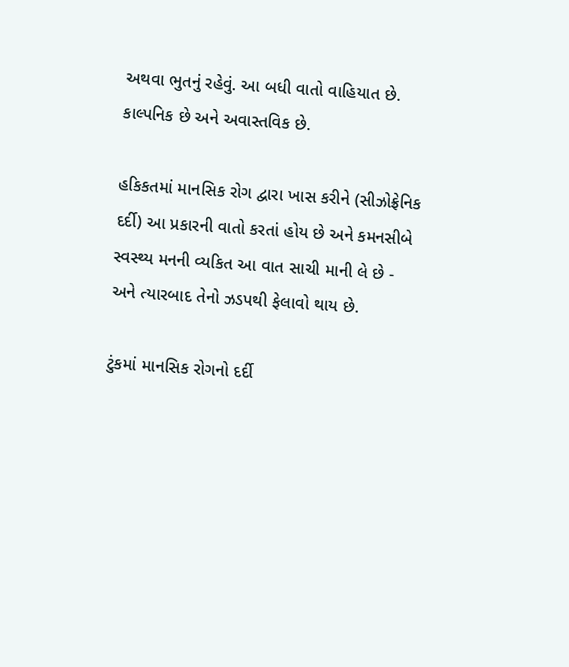અથવા ભુતનું રહેવું. આ બધી વાતો વાહિયાત છે. કાલ્પનિક છે અને અવાસ્તવિક છે.

હકિકતમાં માનસિક રોગ દ્વારા ખાસ કરીને (સીઝોફ્રેનિક દર્દી) આ પ્રકારની વાતો કરતાં હોય છે અને કમનસીબે સ્વસ્થ્ય મનની વ્યકિત આ વાત સાચી માની લે છે - અને ત્યારબાદ તેનો ઝડપથી ફેલાવો થાય છે.

ટુંકમાં માનસિક રોગનો દર્દી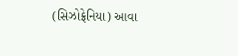(સિઝોફ્રેનિયા) આવા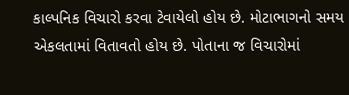કાલ્પનિક વિચારો કરવા ટેવાયેલો હોય છે. મોટાભાગનો સમય એકલતામાં વિતાવતો હોય છે. પોતાના જ વિચારોમાં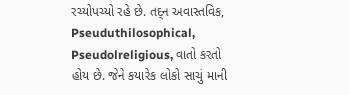રચ્યોપચ્યો રહે છે. તદ્‌ન અવાસ્તવિક, Pseuduthilosophical, Pseudolreligious, વાતો કરતો હોય છે. જેને કયારેક લોકો સાચું માની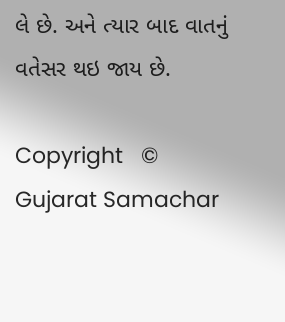લે છે. અને ત્યાર બાદ વાતનું વતેસર થઇ જાય છે.

Copyright   © Gujarat Samachar